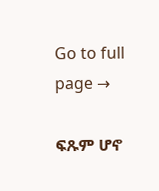Go to full page →

ፍጹም ሆኖ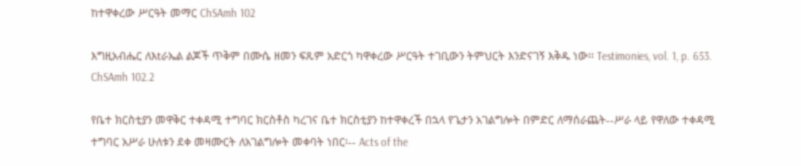ከተዋቀረው ሥርዓት መማር ChSAmh 102

እግዚአብሔር ለእtራኤል ልጆች ጥቅም በሙሴ ዘመን ፍጹም አድርጎ ካዋቀረው ሥርዓት ተገቢውን ትምህርት እንድናገኝ እቅዱ ነው፡፡ Testimonies, vol. 1, p. 653. ChSAmh 102.2

የቤተ ክርስቲያን መዋቅር ተቀዳሚ ተግባር ክርስቶስ ካረገና ቤተ ክርስቲያን ከተዋቀረች በኋላ የጌታን አገልግሎት በምድር ለማሰራጨት--ሥራ ላይ የዋለው ተቀዳሚ ተግባር አሥራ ሁለቱን ደቀ መዛሙርት ለአገልግሎት መቀባት ነበር፡-- Acts of the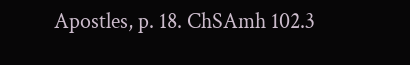Apostles, p. 18. ChSAmh 102.3